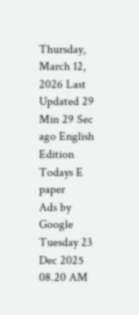Thursday, March 12, 2026 Last Updated 29 Min 29 Sec ago English Edition
Todays E paper
Ads by Google
Tuesday 23 Dec 2025 08.20 AM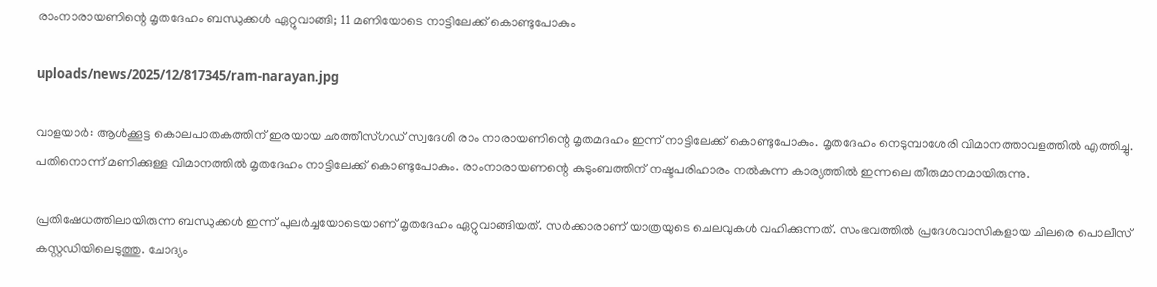രാംനാരായണിന്റെ മൃതദേഹം ബന്ധുക്കള്‍ ഏറ്റുവാങ്ങി; 11 മണിയോടെ നാട്ടിലേക്ക് കൊണ്ടുപോകും

uploads/news/2025/12/817345/ram-narayan.jpg

വാളയാര്‍: ആള്‍ക്കൂട്ട കൊലപാതകത്തിന് ഇരയായ ഛത്തീസ്ഗഡ് സ്വദേശി രാം നാരായണിന്റെ മൃതമദഹം ഇന്ന് നാട്ടിലേക്ക് കൊണ്ടുപോകും. മൃതദേഹം നെടുമ്പാശേരി വിമാനത്താവളത്തില്‍ എത്തിച്ചു. പതിനൊന്ന് മണിക്കുള്ള വിമാനത്തില്‍ മൃതദേഹം നാട്ടിലേക്ക് കൊണ്ടുപോകും. രാംനാരായണന്റെ കുടുംബത്തിന് നഷ്ടപരിഹാരം നല്‍കുന്ന കാര്യത്തില്‍ ഇന്നലെ തീരുമാനമായിരുന്നു.

പ്രതിഷേധത്തിലായിരുന്ന ബന്ധുക്കള്‍ ഇന്ന് പുലര്‍ച്ചയോടെയാണ് മൃതദേഹം ഏറ്റുവാങ്ങിയത്. സര്‍ക്കാരാണ് യാത്രയുടെ ചെലവുകള്‍ വഹിക്കുന്നത്. സംഭവത്തില്‍ പ്രദേശവാസികളായ ചിലരെ പൊലീസ് കസ്റ്റഡിയിലെടുത്തു. ചോദ്യം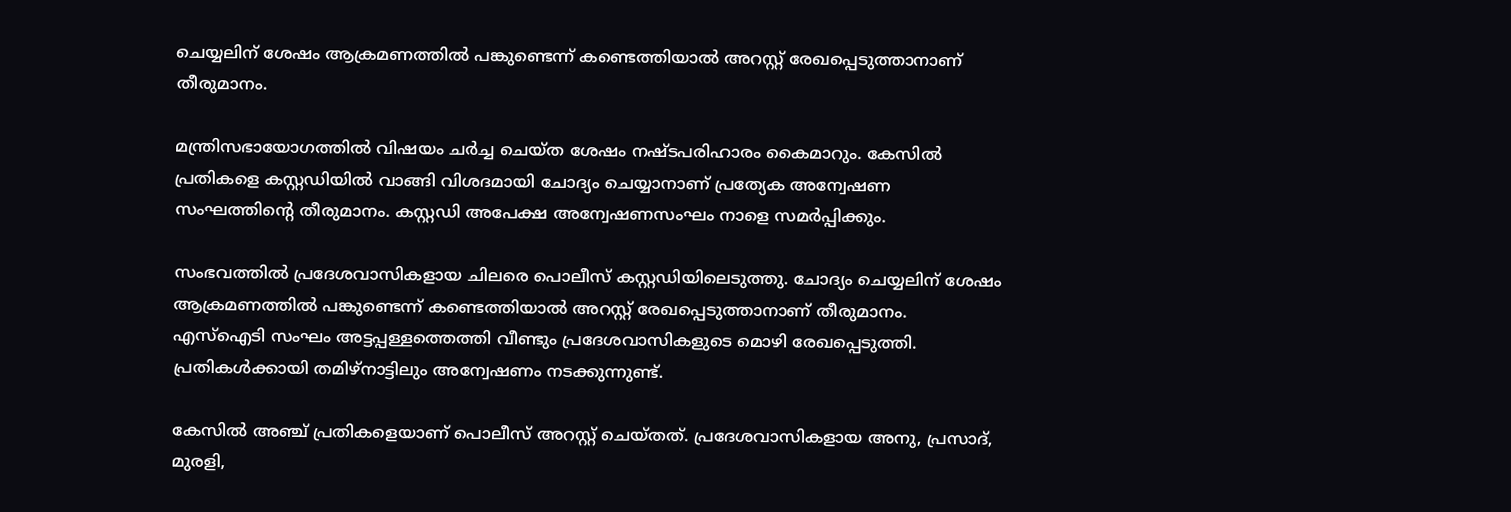ചെയ്യലിന് ശേഷം ആക്രമണത്തില്‍ പങ്കുണ്ടെന്ന് കണ്ടെത്തിയാല്‍ അറസ്റ്റ് രേഖപ്പെടുത്താനാണ് തീരുമാനം.

മന്ത്രിസഭായോഗത്തില്‍ വിഷയം ചര്‍ച്ച ചെയ്ത ശേഷം നഷ്ടപരിഹാരം കൈമാറും. കേസില്‍ പ്രതികളെ കസ്റ്റഡിയില്‍ വാങ്ങി വിശദമായി ചോദ്യം ചെയ്യാനാണ് പ്രത്യേക അന്വേഷണ സംഘത്തിന്റെ തീരുമാനം. കസ്റ്റഡി അപേക്ഷ അന്വേഷണസംഘം നാളെ സമര്‍പ്പിക്കും.

സംഭവത്തില്‍ പ്രദേശവാസികളായ ചിലരെ പൊലീസ് കസ്റ്റഡിയിലെടുത്തു. ചോദ്യം ചെയ്യലിന് ശേഷം ആക്രമണത്തില്‍ പങ്കുണ്ടെന്ന് കണ്ടെത്തിയാല്‍ അറസ്റ്റ് രേഖപ്പെടുത്താനാണ് തീരുമാനം. എസ്ഐടി സംഘം അട്ടപ്പള്ളത്തെത്തി വീണ്ടും പ്രദേശവാസികളുടെ മൊഴി രേഖപ്പെടുത്തി. പ്രതികള്‍ക്കായി തമിഴ്നാട്ടിലും അന്വേഷണം നടക്കുന്നുണ്ട്.

കേസില്‍ അഞ്ച് പ്രതികളെയാണ് പൊലീസ് അറസ്റ്റ് ചെയ്തത്. പ്രദേശവാസികളായ അനു, പ്രസാദ്, മുരളി,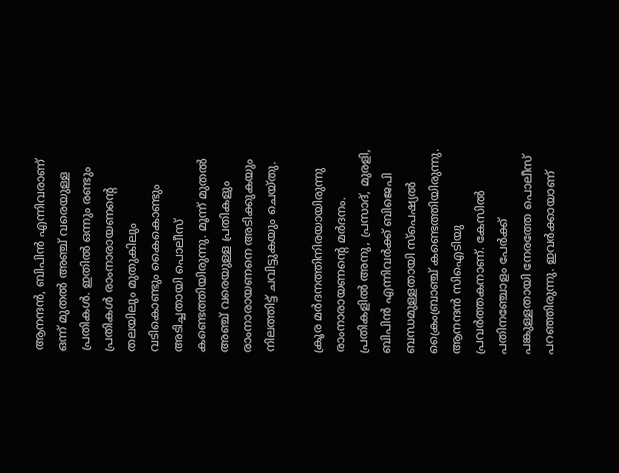ആനന്ദന്‍, ബിപിന്‍ എന്നിവരാണ് ഒന്ന് മുതല്‍ അഞ്ച് വരെയുള്ള പ്രതികള്‍. ഇതില്‍ ഒന്നും രണ്ടും പ്രതികള്‍ രാംനാരായണന്റെ തലയിലും മുതുകിലും വടികൊണ്ടും കൈകൊണ്ടും അടിച്ചതായി പൊലീസ് കണ്ടെത്തിയിരുന്നു. മൂന്ന് മുതല്‍ അഞ്ച് വരെയുള്ള പ്രതികളും രാംനാരായണനെ അടിക്കുകയും നിലത്തിട്ട് ചവിട്ടുകയും ചെയ്തു.

ക്രൂര മര്‍ദനത്തിനിരയായിരുന്നു രാംനാരായണന്റെ മര്‍ദനം. പ്രതികളില്‍ അനു, പ്രസാദ്, മുരളി, ബിപിന്‍ എന്നിവര്‍ക്ക് ബിജെപി ബന്ധമുള്ളതായി സ്പെഷ്യല്‍ ക്രൈംബ്രാഞ്ച് കണ്ടെത്തിയിരുന്നു. ആനന്ദന്‍ സിഐടിയു പ്രവര്‍ത്തകനാണ്. കേസില്‍ പതിനഞ്ചോളം പേര്‍ക്ക് പങ്കുള്ളതായി നേരത്തേ പൊലീസ് പറഞ്ഞിരുന്നു. ഇവര്‍ക്കായാണ്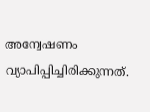അന്വേഷണം വ്യാപിപ്പിച്ചിരിക്കുന്നത്.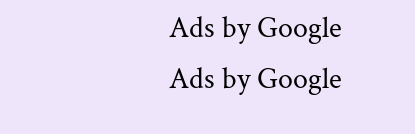Ads by Google
Ads by Google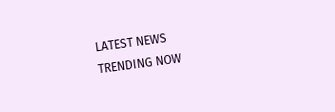LATEST NEWS
TRENDING NOW